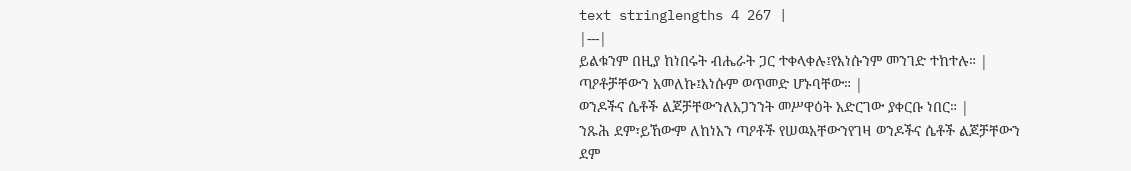text stringlengths 4 267 |
|---|
ይልቁንም በዚያ ከነበሩት ብሔራት ጋር ተቀላቀሉ፤የእነሱንም መንገድ ተከተሉ። |
ጣዖቶቻቸውን አመለኩ፤እነሱም ወጥመድ ሆኑባቸው። |
ወንዶችና ሴቶች ልጆቻቸውንለአጋንንት መሥዋዕት አድርገው ያቀርቡ ነበር። |
ንጹሕ ደም፣ይኸውም ለከነአን ጣዖቶች የሠዉአቸውንየገዛ ወንዶችና ሴቶች ልጆቻቸውን ደም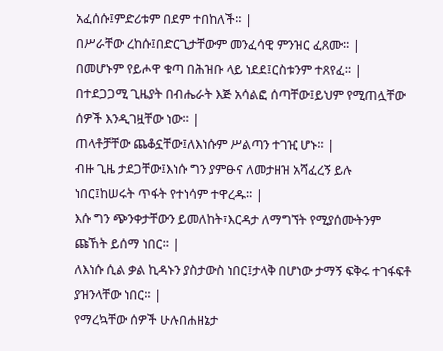አፈሰሱ፤ምድሪቱም በደም ተበከለች። |
በሥራቸው ረከሱ፤በድርጊታቸውም መንፈሳዊ ምንዝር ፈጸሙ። |
በመሆኑም የይሖዋ ቁጣ በሕዝቡ ላይ ነደደ፤ርስቱንም ተጸየፈ። |
በተደጋጋሚ ጊዜያት በብሔራት እጅ አሳልፎ ሰጣቸው፤ይህም የሚጠሏቸው ሰዎች እንዲገዟቸው ነው። |
ጠላቶቻቸው ጨቆኗቸው፤ለእነሱም ሥልጣን ተገዢ ሆኑ። |
ብዙ ጊዜ ታደጋቸው፤እነሱ ግን ያምፁና ለመታዘዝ አሻፈረኝ ይሉ ነበር፤ከሠሩት ጥፋት የተነሳም ተዋረዱ። |
እሱ ግን ጭንቀታቸውን ይመለከት፣እርዳታ ለማግኘት የሚያሰሙትንም ጩኸት ይሰማ ነበር። |
ለእነሱ ሲል ቃል ኪዳኑን ያስታውስ ነበር፤ታላቅ በሆነው ታማኝ ፍቅሩ ተገፋፍቶ ያዝንላቸው ነበር። |
የማረኳቸው ሰዎች ሁሉበሐዘኔታ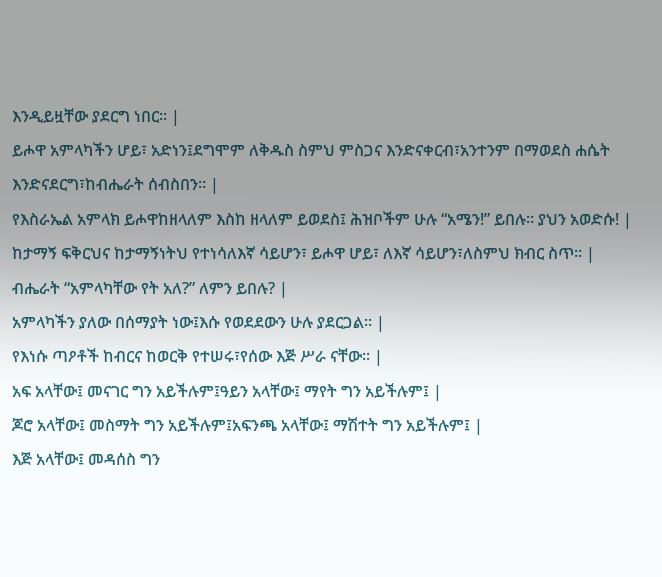እንዲይዟቸው ያደርግ ነበር። |
ይሖዋ አምላካችን ሆይ፣ አድነን፤ደግሞም ለቅዱስ ስምህ ምስጋና እንድናቀርብ፣አንተንም በማወደስ ሐሴት እንድናደርግ፣ከብሔራት ሰብስበን። |
የእስራኤል አምላክ ይሖዋከዘላለም እስከ ዘላለም ይወደስ፤ ሕዝቦችም ሁሉ “አሜን!” ይበሉ። ያህን አወድሱ! |
ከታማኝ ፍቅርህና ከታማኝነትህ የተነሳለእኛ ሳይሆን፣ ይሖዋ ሆይ፣ ለእኛ ሳይሆን፣ለስምህ ክብር ስጥ። |
ብሔራት “አምላካቸው የት አለ?” ለምን ይበሉ? |
አምላካችን ያለው በሰማያት ነው፤እሱ የወደደውን ሁሉ ያደርጋል። |
የእነሱ ጣዖቶች ከብርና ከወርቅ የተሠሩ፣የሰው እጅ ሥራ ናቸው። |
አፍ አላቸው፤ መናገር ግን አይችሉም፤ዓይን አላቸው፤ ማየት ግን አይችሉም፤ |
ጆሮ አላቸው፤ መስማት ግን አይችሉም፤አፍንጫ አላቸው፤ ማሽተት ግን አይችሉም፤ |
እጅ አላቸው፤ መዳሰስ ግን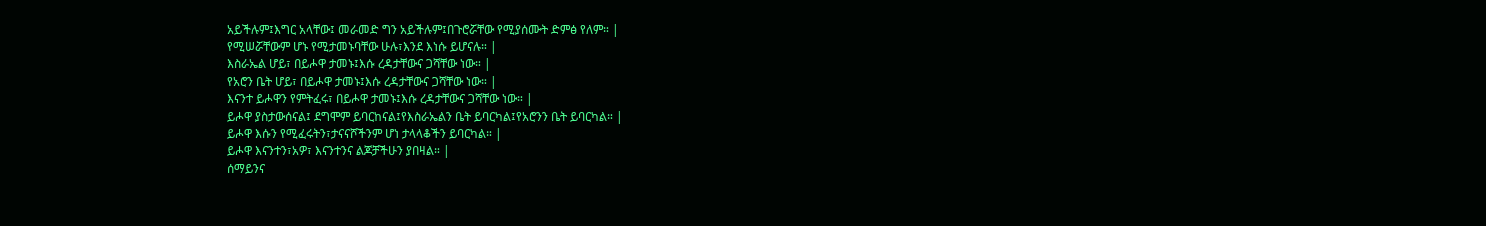አይችሉም፤እግር አላቸው፤ መራመድ ግን አይችሉም፤በጉሮሯቸው የሚያሰሙት ድምፅ የለም። |
የሚሠሯቸውም ሆኑ የሚታመኑባቸው ሁሉ፣እንደ እነሱ ይሆናሉ። |
እስራኤል ሆይ፣ በይሖዋ ታመኑ፤እሱ ረዳታቸውና ጋሻቸው ነው። |
የአሮን ቤት ሆይ፣ በይሖዋ ታመኑ፤እሱ ረዳታቸውና ጋሻቸው ነው። |
እናንተ ይሖዋን የምትፈሩ፣ በይሖዋ ታመኑ፤እሱ ረዳታቸውና ጋሻቸው ነው። |
ይሖዋ ያስታውሰናል፤ ደግሞም ይባርከናል፤የእስራኤልን ቤት ይባርካል፤የአሮንን ቤት ይባርካል። |
ይሖዋ እሱን የሚፈሩትን፣ታናናሾችንም ሆነ ታላላቆችን ይባርካል። |
ይሖዋ እናንተን፣አዎ፣ እናንተንና ልጆቻችሁን ያበዛል። |
ሰማይንና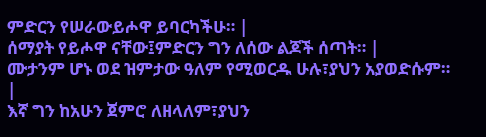ምድርን የሠራውይሖዋ ይባርካችሁ። |
ሰማያት የይሖዋ ናቸው፤ምድርን ግን ለሰው ልጆች ሰጣት። |
ሙታንም ሆኑ ወደ ዝምታው ዓለም የሚወርዱ ሁሉ፣ያህን አያወድሱም። |
እኛ ግን ከአሁን ጀምሮ ለዘላለም፣ያህን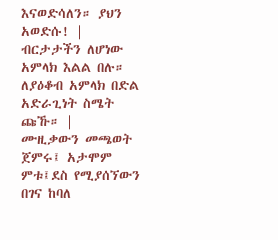እናወድሳለን። ያህን አወድሱ! |
ብርታታችን ለሆነው አምላክ እልል በሉ። ለያዕቆብ አምላክ በድል አድራጊነት ስሜት ጩኹ። |
ሙዚቃውን መጫወት ጀምሩ፤ አታሞም ምቱ፤ደስ የሚያሰኘውን በገና ከባለ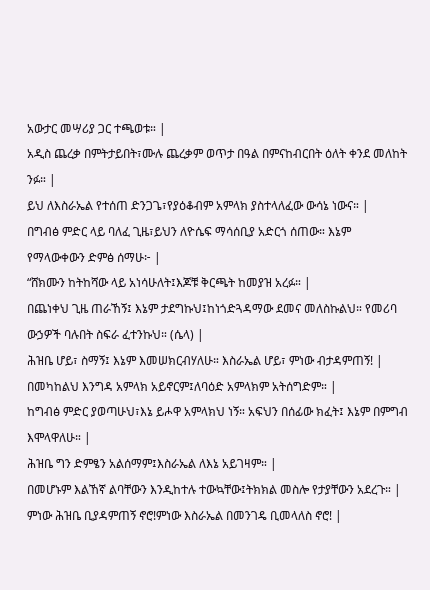አውታር መሣሪያ ጋር ተጫወቱ። |
አዲስ ጨረቃ በምትታይበት፣ሙሉ ጨረቃም ወጥታ በዓል በምናከብርበት ዕለት ቀንደ መለከት ንፉ። |
ይህ ለእስራኤል የተሰጠ ድንጋጌ፣የያዕቆብም አምላክ ያስተላለፈው ውሳኔ ነውና። |
በግብፅ ምድር ላይ ባለፈ ጊዜ፣ይህን ለዮሴፍ ማሳሰቢያ አድርጎ ሰጠው። እኔም የማላውቀውን ድምፅ ሰማሁ፦ |
“ሸክሙን ከትከሻው ላይ አነሳሁለት፤እጆቹ ቅርጫት ከመያዝ አረፉ። |
በጨነቀህ ጊዜ ጠራኸኝ፤ እኔም ታደግኩህ፤ከነጎድጓዳማው ደመና መለስኩልህ። የመሪባ ውኃዎች ባሉበት ስፍራ ፈተንኩህ። (ሴላ) |
ሕዝቤ ሆይ፣ ስማኝ፤ እኔም እመሠክርብሃለሁ። እስራኤል ሆይ፣ ምነው ብታዳምጠኝ! |
በመካከልህ እንግዳ አምላክ አይኖርም፤ለባዕድ አምላክም አትሰግድም። |
ከግብፅ ምድር ያወጣሁህ፣እኔ ይሖዋ አምላክህ ነኝ። አፍህን በሰፊው ክፈት፤ እኔም በምግብ እሞላዋለሁ። |
ሕዝቤ ግን ድምፄን አልሰማም፤እስራኤል ለእኔ አይገዛም። |
በመሆኑም እልኸኛ ልባቸውን እንዲከተሉ ተውኳቸው፤ትክክል መስሎ የታያቸውን አደረጉ። |
ምነው ሕዝቤ ቢያዳምጠኝ ኖሮ!ምነው እስራኤል በመንገዴ ቢመላለስ ኖሮ! |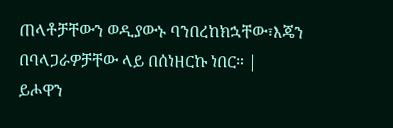ጠላቶቻቸውን ወዲያውኑ ባንበረከክኋቸው፣እጄን በባላጋራዎቻቸው ላይ በሰነዘርኩ ነበር። |
ይሖዋን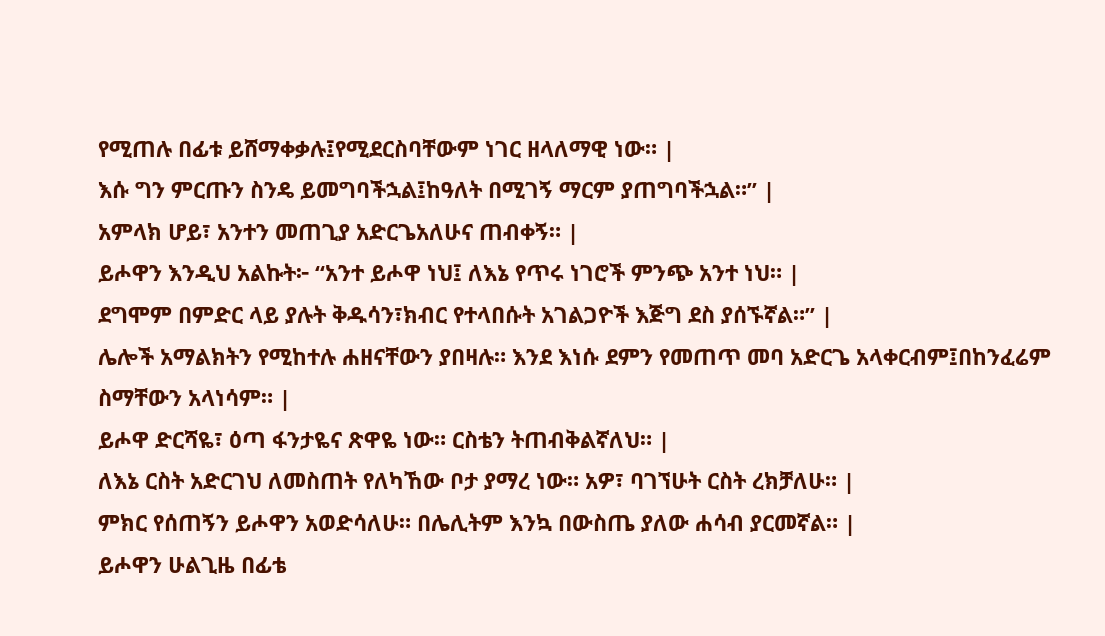የሚጠሉ በፊቱ ይሸማቀቃሉ፤የሚደርስባቸውም ነገር ዘላለማዊ ነው። |
እሱ ግን ምርጡን ስንዴ ይመግባችኋል፤ከዓለት በሚገኝ ማርም ያጠግባችኋል።” |
አምላክ ሆይ፣ አንተን መጠጊያ አድርጌአለሁና ጠብቀኝ። |
ይሖዋን እንዲህ አልኩት፦ “አንተ ይሖዋ ነህ፤ ለእኔ የጥሩ ነገሮች ምንጭ አንተ ነህ። |
ደግሞም በምድር ላይ ያሉት ቅዱሳን፣ክብር የተላበሱት አገልጋዮች እጅግ ደስ ያሰኙኛል።” |
ሌሎች አማልክትን የሚከተሉ ሐዘናቸውን ያበዛሉ። እንደ እነሱ ደምን የመጠጥ መባ አድርጌ አላቀርብም፤በከንፈሬም ስማቸውን አላነሳም። |
ይሖዋ ድርሻዬ፣ ዕጣ ፋንታዬና ጽዋዬ ነው። ርስቴን ትጠብቅልኛለህ። |
ለእኔ ርስት አድርገህ ለመስጠት የለካኸው ቦታ ያማረ ነው። አዎ፣ ባገኘሁት ርስት ረክቻለሁ። |
ምክር የሰጠኝን ይሖዋን አወድሳለሁ። በሌሊትም እንኳ በውስጤ ያለው ሐሳብ ያርመኛል። |
ይሖዋን ሁልጊዜ በፊቴ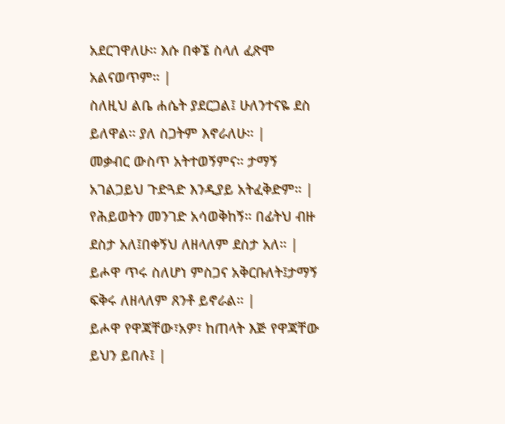አደርገዋለሁ። እሱ በቀኜ ስላለ ፈጽሞ አልናወጥም። |
ስለዚህ ልቤ ሐሴት ያደርጋል፤ ሁለንተናዬ ደስ ይለዋል። ያለ ስጋትም እኖራለሁ። |
መቃብር ውስጥ አትተወኝምና። ታማኝ አገልጋይህ ጉድጓድ እንዲያይ አትፈቅድም። |
የሕይወትን መንገድ አሳወቅከኝ። በፊትህ ብዙ ደስታ አለ፤በቀኝህ ለዘላለም ደስታ አለ። |
ይሖዋ ጥሩ ስለሆነ ምስጋና አቅርቡለት፤ታማኝ ፍቅሩ ለዘላለም ጸንቶ ይኖራል። |
ይሖዋ የዋጃቸው፣አዎ፣ ከጠላት እጅ የዋጃቸው ይህን ይበሉ፤ |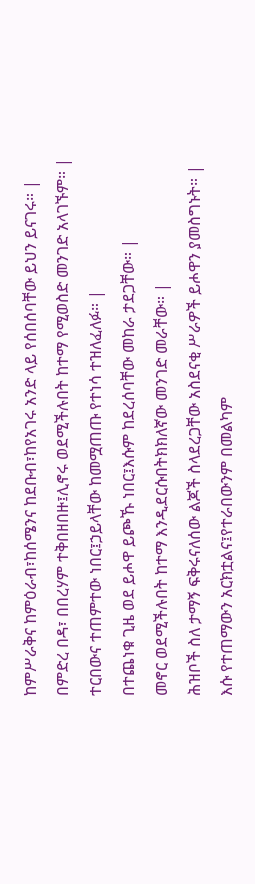ከምሥራቅና ከምዕራብ፣ከሰሜንና ከደቡብ፣ከየአገሩ አንድ ላይ የሰበሰባቸው ይህን ይናገሩ። |
በምድረ በዳ፣ በበረሃም ተቅበዘበዙ፤ሊኖሩ ወደሚችሉበት ከተማ የሚወስድ መንገድ አላገኙም። |
ተርበውና ተጠምተው ነበር፤ኃይላቸው ከመሟጠጡ የተነሳ ተዝለፈለፉ። |
በተጨነቁ ጊዜ ወደ ይሖዋ ይጮኹ ነበር፤እሱም ከደረሰባቸው መከራ ታደጋቸው። |
መኖር ወደሚችሉበት ከተማ እንዲደርሱበትክክለኛው መንገድ መራቸው። |
ሕዝቦች ስለ ታማኝ ፍቅሩናለሰው ልጆች ስላደረጋቸው አስደናቂ ሥራዎች ይሖዋን ያመስግኑት። |
እሱ የተጠማውን አርክቷልና፤የተራበውንም በመልካም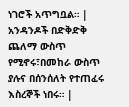ነገሮች አጥግቧል። |
አንዳንዶች በድቅድቅ ጨለማ ውስጥ የሚኖሩ፣በመከራ ውስጥ ያሉና በሰንሰለት የተጠፈሩ እስረኞች ነበሩ። |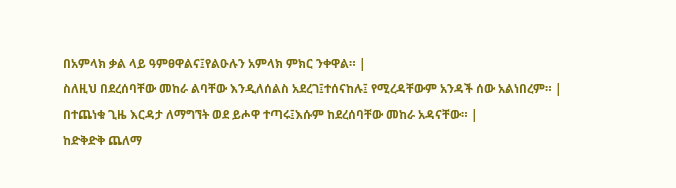በአምላክ ቃል ላይ ዓምፀዋልና፤የልዑሉን አምላክ ምክር ንቀዋል። |
ስለዚህ በደረሰባቸው መከራ ልባቸው እንዲለሰልስ አደረገ፤ተሰናከሉ፤ የሚረዳቸውም አንዳች ሰው አልነበረም። |
በተጨነቁ ጊዜ እርዳታ ለማግኘት ወደ ይሖዋ ተጣሩ፤እሱም ከደረሰባቸው መከራ አዳናቸው። |
ከድቅድቅ ጨለማ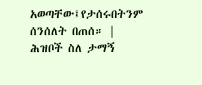አወጣቸው፤የታሰሩበትንም ሰንሰለት በጠሰ። |
ሕዝቦች ስለ ታማኝ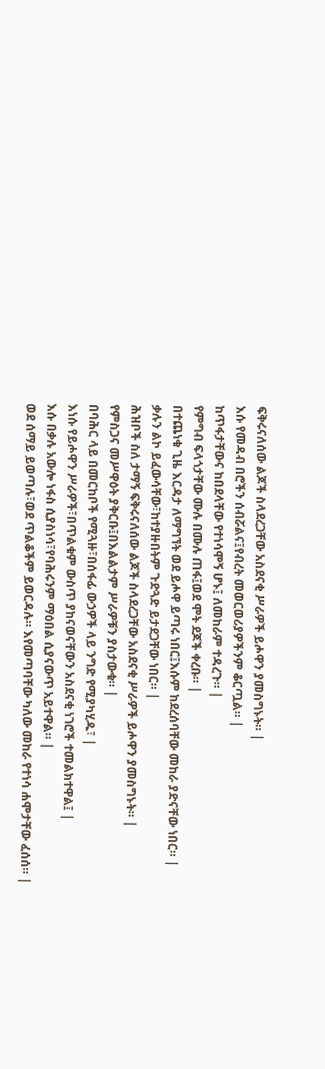ፍቅሩናለሰው ልጆች ስላደረጋቸው አስደናቂ ሥራዎች ይሖዋን ያመስግኑት። |
እሱ የመዳብ በሮችን ሰብሯልና፤የብረት መወርወሪያዎችንም ቆርጧል። |
ከጥፋታቸውና ከበደላቸው የተነሳሞኝ ሆኑ፤ ለመከራም ተዳረጉ። |
የምግብ ፍላጎታቸው ሙሉ በሙሉ ጠፋ፤ወደ ሞት ደጆች ቀረቡ። |
በተጨነቁ ጊዜ እርዳታ ለማግኘት ወደ ይሖዋ ይጣሩ ነበር፤እሱም ከደረሰባቸው መከራ ያድናቸው ነበር። |
ቃሉን ልኮ ይፈውሳቸው፣ከተያዙበትም ጉድጓድ ይታደጋቸው ነበር። |
ሕዝቦች ስለ ታማኝ ፍቅሩናለሰው ልጆች ስላደረጋቸው አስደናቂ ሥራዎች ይሖዋን ያመስግኑት። |
የምስጋና መሥዋዕት ያቅርቡ፤በእልልታም ሥራዎቹን ያስታውቁ። |
በባሕር ላይ በመርከቦች የሚጓዙ፣በሰፋፊ ውኃዎች ላይ ንግድ የሚያካሂዱ፣ |
እነሱ የይሖዋን ሥራዎች፣በጥልቁም ውስጥ ያከናወናቸውን አስደናቂ ነገሮች ተመልክተዋል፤ |
እሱ በቃሉ አውሎ ነፋስ ሲያስነሳ፣የባሕሩንም ማዕበል ሲያናውጥ አይተዋል። |
ወደ ሰማይ ይወጣሉ፣ወደ ጥልቆችም ይወርዳሉ። እየመጣባቸው ካለው መከራ የተነሳ ሐሞታቸው ፈሰሰ። |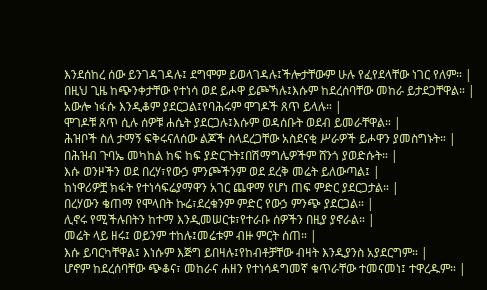እንደሰከረ ሰው ይንገዳገዳሉ፤ ደግሞም ይወላገዳሉ፤ችሎታቸውም ሁሉ የፈየደላቸው ነገር የለም። |
በዚህ ጊዜ ከጭንቀታቸው የተነሳ ወደ ይሖዋ ይጮኻሉ፤እሱም ከደረሰባቸው መከራ ይታደጋቸዋል። |
አውሎ ነፋሱ እንዲቆም ያደርጋል፤የባሕሩም ሞገዶች ጸጥ ይላሉ። |
ሞገዶቹ ጸጥ ሲሉ ሰዎቹ ሐሴት ያደርጋሉ፤እሱም ወዳሰቡት ወደብ ይመራቸዋል። |
ሕዝቦች ስለ ታማኝ ፍቅሩናለሰው ልጆች ስላደረጋቸው አስደናቂ ሥራዎች ይሖዋን ያመስግኑት። |
በሕዝብ ጉባኤ መካከል ከፍ ከፍ ያድርጉት፤በሽማግሌዎችም ሸንጎ ያወድሱት። |
እሱ ወንዞችን ወደ በረሃ፣የውኃ ምንጮችንም ወደ ደረቅ መሬት ይለውጣል፤ |
ከነዋሪዎቿ ክፋት የተነሳፍሬያማዋን አገር ጨዋማ የሆነ ጠፍ ምድር ያደርጋታል። |
በረሃውን ቄጠማ የሞላበት ኩሬ፣ደረቁንም ምድር የውኃ ምንጭ ያደርጋል። |
ሊኖሩ የሚችሉበትን ከተማ እንዲመሠርቱ፣የተራቡ ሰዎችን በዚያ ያኖራል። |
መሬት ላይ ዘሩ፤ ወይንም ተከሉ፤መሬቱም ብዙ ምርት ሰጠ። |
እሱ ይባርካቸዋል፤ እነሱም እጅግ ይበዛሉ፤የከብቶቻቸው ብዛት እንዲያንስ አያደርግም። |
ሆኖም ከደረሰባቸው ጭቆና፣ መከራና ሐዘን የተነሳዳግመኛ ቁጥራቸው ተመናመነ፤ ተዋረዱም። |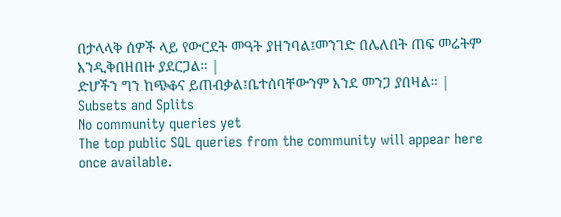በታላላቅ ሰዎች ላይ የውርደት መዓት ያዘንባል፤መንገድ በሌለበት ጠፍ መሬትም እንዲቅበዘበዙ ያደርጋል። |
ድሆችን ግን ከጭቆና ይጠብቃል፤ቤተሰባቸውንም እንደ መንጋ ያበዛል። |
Subsets and Splits
No community queries yet
The top public SQL queries from the community will appear here once available.